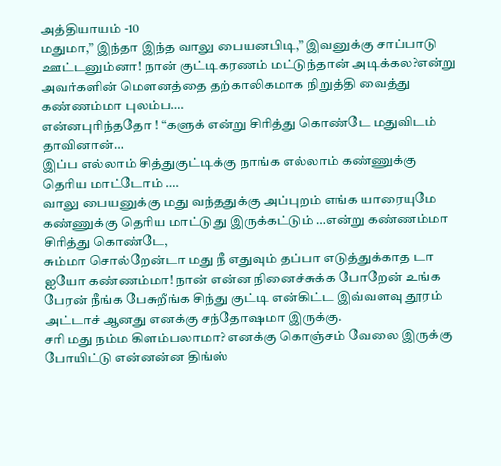அத்தியாயம் -10
மதுமா,” இந்தா இந்த வாலு பையனபிடி,” இவனுக்கு சாப்பாடு ஊட்டனும்னா! நான் குட்டிகரணம் மட்டுந்தான் அடிக்கல?என்று அவர்களின் மெளனத்தை தற்காலிகமாக நிறுத்தி வைத்து கண்ணம்மா புலம்ப….
என்னபுரிந்ததோ ! “களுக் என்று சிரித்து கொண்டே மதுவிடம் தாவினான்…
இப்ப எல்லாம் சித்துகுட்டிக்கு நாங்க எல்லாம் கண்ணுக்கு தெரிய மாட்டோம் ….
வாலு பையனுக்கு மது வந்ததுக்கு அப்புறம் எங்க யாரையுமே கண்ணுக்கு தெரிய மாட்டுது இருக்கட்டும் …என்று கண்ணம்மா சிரித்து கொண்டே,
சும்மா சொல்றேன்டா மது நீ எதுவும் தப்பா எடுத்துக்காத டா
ஐயோ கண்ணம்மா! நான் என்ன நினைச்சுக்க போறேன் உங்க பேரன் நீங்க பேசுறீங்க சிந்து குட்டி என்கிட்ட இவ்வளவு தூரம் அட்டாச் ஆனது எனக்கு சந்தோஷமா இருக்கு.
சரி மது நம்ம கிளம்பலாமா? எனக்கு கொஞ்சம் வேலை இருக்கு போயிட்டு என்னன்ன திங்ஸ்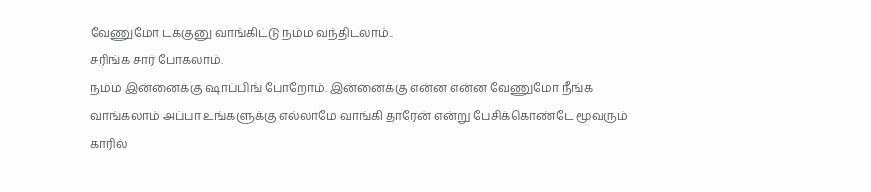வேணுமோ டக்குனு வாங்கிட்டு நம்ம வந்திடலாம்..
சரிங்க சார் போகலாம்.
நம்ம இன்னைக்கு ஷாப்பிங் போறோம். இன்னைக்கு என்ன என்ன வேணுமோ நீங்க வாங்கலாம் அப்பா உங்களுக்கு எல்லாமே வாங்கி தாரேன் என்று பேசிக்கொண்டே மூவரும் காரில்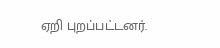ஏறி புறப்பட்டனர்.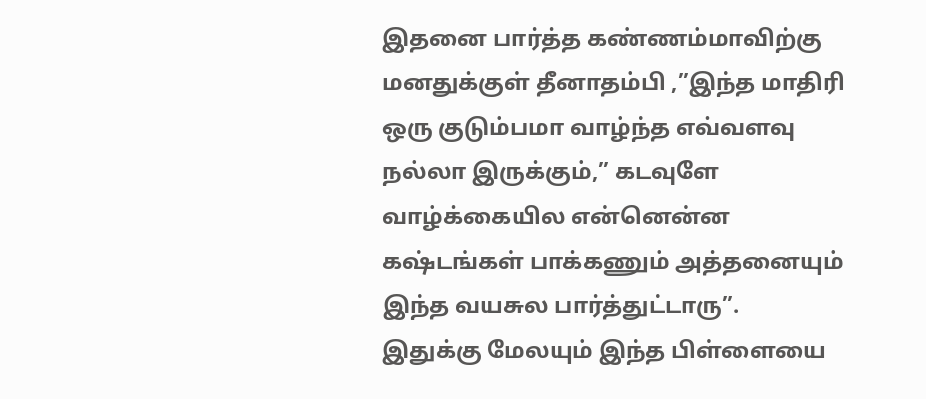இதனை பார்த்த கண்ணம்மாவிற்கு மனதுக்குள் தீனாதம்பி ,”இந்த மாதிரி ஒரு குடும்பமா வாழ்ந்த எவ்வளவு நல்லா இருக்கும்,” கடவுளே வாழ்க்கையில என்னென்ன கஷ்டங்கள் பாக்கணும் அத்தனையும் இந்த வயசுல பார்த்துட்டாரு”.
இதுக்கு மேலயும் இந்த பிள்ளையை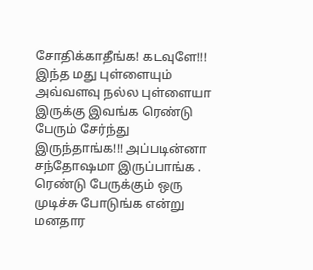சோதிக்காதீங்க! கடவுளே!!! இந்த மது புள்ளையும் அவ்வளவு நல்ல புள்ளையா இருக்கு இவங்க ரெண்டு பேரும் சேர்ந்து இருந்தாங்க!!! அப்படின்னா சந்தோஷமா இருப்பாங்க .
ரெண்டு பேருக்கும் ஒரு முடிச்சு போடுங்க என்று மனதார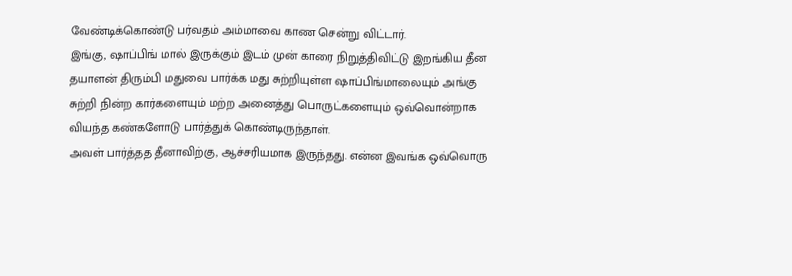வேண்டிக்கொண்டு பர்வதம் அம்மாவை காண சென்று விட்டார்.
இங்கு, ஷாப்பிங் மால் இருக்கும் இடம் முன் காரை நிறுத்திவிட்டு இறங்கிய தீன தயாளன் திரும்பி மதுவை பார்க்க மது சுற்றியுள்ள ஷாப்பிங்மாலையும் அங்கு சுற்றி நின்ற கார்களையும் மற்ற அனைத்து பொருட்களையும் ஒவ்வொன்றாக வியந்த கண்களோடு பார்த்துக் கொண்டிருந்தாள்.
அவள் பார்த்தத தீனாவிற்கு, ஆச்சரியமாக இருந்தது. என்ன இவங்க ஒவ்வொரு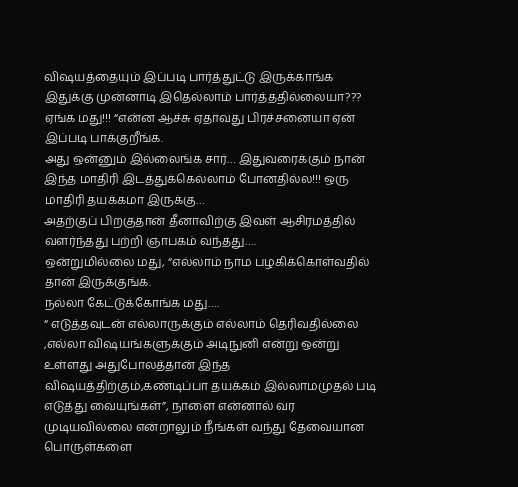விஷயத்தையும் இப்படி பார்த்துட்டு இருக்காங்க இதுக்கு முன்னாடி இதெல்லாம் பார்த்ததில்லையா???
ஏங்க மது!!! “என்ன ஆச்சு ஏதாவது பிரச்சனையா ஏன் இப்படி பாக்குறீங்க.
அது ஒன்னும் இல்லைங்க சார்… இதுவரைக்கும் நான் இந்த மாதிரி இடத்துக்கெல்லாம் போனதில்ல!!! ஒரு மாதிரி தயக்கமா இருக்கு…
அதற்குப் பிறகுதான் தீனாவிற்கு இவள் ஆசிரமத்தில் வளர்ந்தது பற்றி ஞாபகம் வந்தது….
ஒன்றுமில்லை மது, “எல்லாம் நாம பழகிக்கொள்வதில் தான் இருக்குங்க.
நல்லா கேட்டுக்கோங்க மது….
“ எடுத்தவுடன் எல்லாருக்கும் எல்லாம் தெரிவதில்லை ,எல்லா விஷயங்களுக்கும் அடிநுனி என்று ஒன்று உள்ளது அதுபோலத்தான் இந்த விஷயத்திற்கும்,கண்டிப்பா தயக்கம் இல்லாமமுதல் படி எடுத்து வையுங்கள்”, நாளை என்னால் வர முடியவில்லை என்றாலும் நீங்கள் வந்து தேவையான பொருள்களை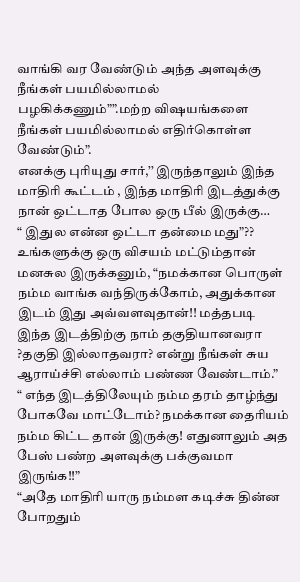வாங்கி வர வேண்டும் அந்த அளவுக்கு நீங்கள் பயமில்லாமல் பழகிக்கணும்””.மற்ற விஷயங்களை நீங்கள் பயமில்லாமல் எதிர்கொள்ள வேண்டும்”.
எனக்கு புரியுது சார்,’’ இருந்தாலும் இந்த மாதிரி கூட்டம் , இந்த மாதிரி இடத்துக்கு நான் ஒட்டாத போல ஒரு பீல் இருக்கு…
“ இதுல என்ன ஒட்டா தன்மை மது”??
உங்களுக்கு ஒரு விசயம் மட்டும்தான் மனசுல இருக்கனும், “நமக்கான பொருள் நம்ம வாங்க வந்திருக்கோம், அதுக்கான இடம் இது அவ்வளவுதான்!! மத்தபடி இந்த இடத்திற்கு நாம் தகுதியானவரா ?தகுதி இல்லாதவரா? என்று நீங்கள் சுய ஆராய்ச்சி எல்லாம் பண்ண வேண்டாம்.”
“ எந்த இடத்திலேயும் நம்ம தரம் தாழ்ந்து போகவே மாட்டோம்? நமக்கான தைரியம் நம்ம கிட்ட தான் இருக்கு! எதுனாலும் அத பேஸ் பண்ற அளவுக்கு பக்குவமா இருங்க!!”
“அதே மாதிரி யாரு நம்மள கடிச்சு தின்ன போறதும்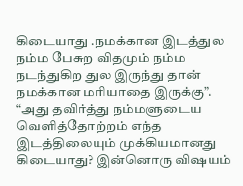கிடையாது .நமக்கான இடத்துல நம்ம பேசுற விதமும் நம்ம நடந்துகிற துல இருந்து தான் நமக்கான மரியாதை இருக்கு”.
“அது தவிர்த்து நம்மளுடைய வெளித்தோற்றம் எந்த இடத்திலையும் முக்கியமானது கிடையாது? இன்னொரு விஷயம்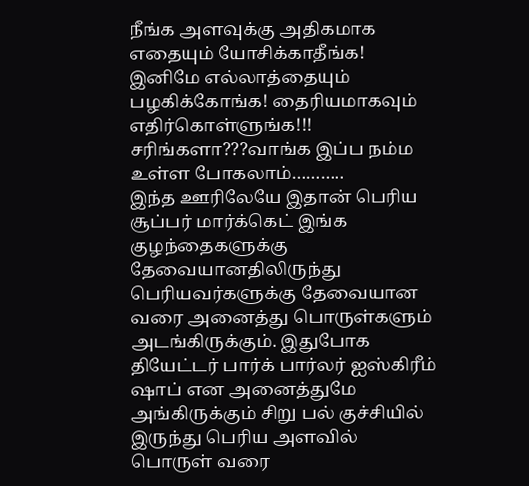நீங்க அளவுக்கு அதிகமாக எதையும் யோசிக்காதீங்க! இனிமே எல்லாத்தையும் பழகிக்கோங்க! தைரியமாகவும் எதிர்கொள்ளுங்க!!! சரிங்களா???வாங்க இப்ப நம்ம உள்ள போகலாம்………..
இந்த ஊரிலேயே இதான் பெரிய சூப்பர் மார்க்கெட் இங்க குழந்தைகளுக்கு தேவையானதிலிருந்து பெரியவர்களுக்கு தேவையான வரை அனைத்து பொருள்களும் அடங்கிருக்கும். இதுபோக தியேட்டர் பார்க் பார்லர் ஐஸ்கிரீம் ஷாப் என அனைத்துமே அங்கிருக்கும் சிறு பல் குச்சியில் இருந்து பெரிய அளவில் பொருள் வரை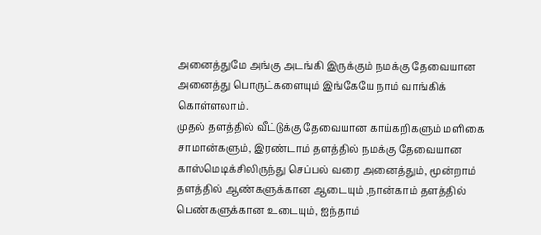அனைத்துமே அங்கு அடங்கி இருக்கும் நமக்கு தேவையான அனைத்து பொருட்களையும் இங்கேயே நாம் வாங்கிக் கொள்ளலாம்.
முதல் தளத்தில் வீட்டுக்கு தேவையான காய்கறிகளும் மளிகை சாமான்களும், இரண்டாம் தளத்தில் நமக்கு தேவையான காஸ்மெடிக்சிலிருந்து செப்பல் வரை அனைத்தும், மூன்றாம் தளத்தில் ஆண்களுக்கான ஆடையும் ,நான்காம் தளத்தில் பெண்களுக்கான உடையும், ஐந்தாம்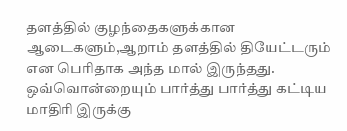தளத்தில் குழந்தைகளுக்கான ஆடைகளும்,ஆறாம் தளத்தில் தியேட்டரும் என பெரிதாக அந்த மால் இருந்தது.
ஒவ்வொன்றையும் பார்த்து பார்த்து கட்டிய மாதிரி இருக்கு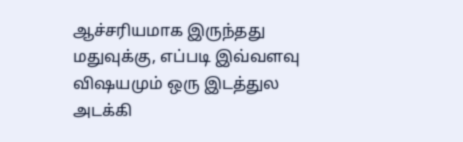ஆச்சரியமாக இருந்தது மதுவுக்கு, எப்படி இவ்வளவு விஷயமும் ஒரு இடத்துல அடக்கி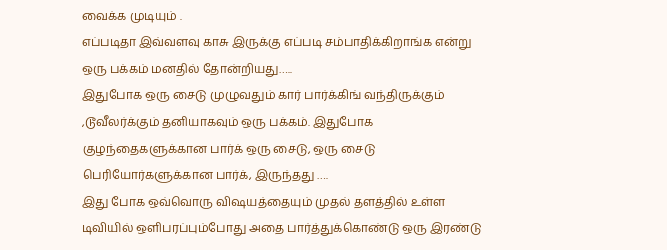வைக்க முடியும் .
எப்படிதா இவ்வளவு காசு இருக்கு எப்படி சம்பாதிக்கிறாங்க என்று ஒரு பக்கம் மனதில் தோன்றியது…..
இதுபோக ஒரு சைடு முழுவதும் கார் பார்க்கிங் வந்திருக்கும் ,டூவீலர்க்கும் தனியாகவும் ஒரு பக்கம். இதுபோக குழந்தைகளுக்கான பார்க் ஒரு சைடு, ஒரு சைடு பெரியோர்களுக்கான பார்க், இருந்தது ….
இது போக ஒவ்வொரு விஷயத்தையும் முதல் தளத்தில் உள்ள டிவியில் ஒளிபரப்பும்போது அதை பார்த்துக்கொண்டு ஒரு இரண்டு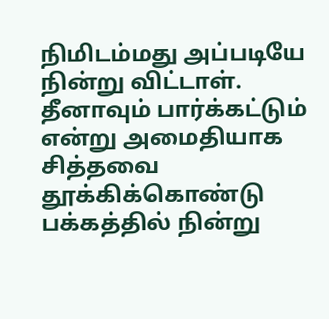நிமிடம்மது அப்படியே நின்று விட்டாள்.
தீனாவும் பார்க்கட்டும் என்று அமைதியாக சித்தவை தூக்கிக்கொண்டு பக்கத்தில் நின்று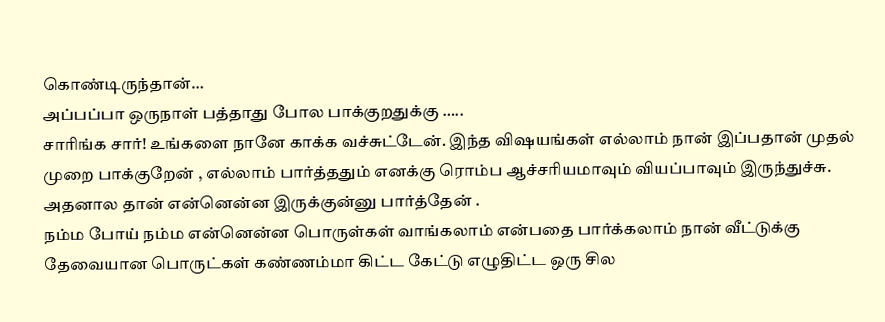கொண்டிருந்தான்…
அப்பப்பா ஒருநாள் பத்தாது போல பாக்குறதுக்கு …..
சாரிங்க சார்! உங்களை நானே காக்க வச்சுட்டேன். இந்த விஷயங்கள் எல்லாம் நான் இப்பதான் முதல் முறை பாக்குறேன் , எல்லாம் பார்த்ததும் எனக்கு ரொம்ப ஆச்சரியமாவும் வியப்பாவும் இருந்துச்சு.
அதனால தான் என்னென்ன இருக்குன்னு பார்த்தேன் .
நம்ம போய் நம்ம என்னென்ன பொருள்கள் வாங்கலாம் என்பதை பார்க்கலாம் நான் வீட்டுக்கு தேவையான பொருட்கள் கண்ணம்மா கிட்ட கேட்டு எழுதிட்ட ஒரு சில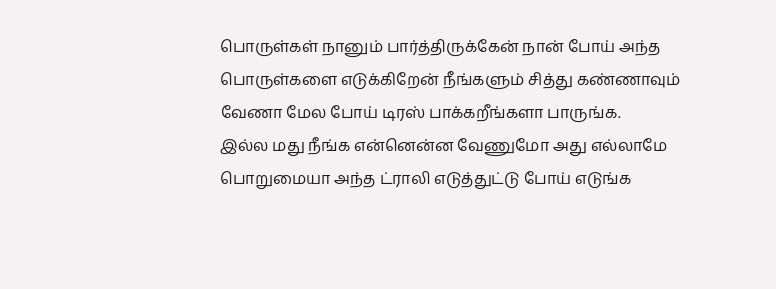பொருள்கள் நானும் பார்த்திருக்கேன் நான் போய் அந்த பொருள்களை எடுக்கிறேன் நீங்களும் சித்து கண்ணாவும் வேணா மேல போய் டிரஸ் பாக்கறீங்களா பாருங்க.
இல்ல மது நீங்க என்னென்ன வேணுமோ அது எல்லாமே பொறுமையா அந்த ட்ராலி எடுத்துட்டு போய் எடுங்க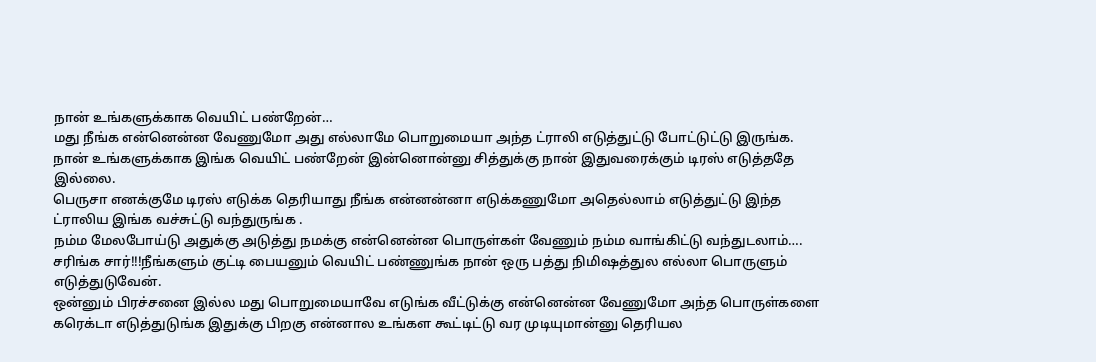நான் உங்களுக்காக வெயிட் பண்றேன்…
மது நீங்க என்னென்ன வேணுமோ அது எல்லாமே பொறுமையா அந்த ட்ராலி எடுத்துட்டு போட்டுட்டு இருங்க. நான் உங்களுக்காக இங்க வெயிட் பண்றேன் இன்னொன்னு சித்துக்கு நான் இதுவரைக்கும் டிரஸ் எடுத்ததே இல்லை.
பெருசா எனக்குமே டிரஸ் எடுக்க தெரியாது நீங்க என்னன்னா எடுக்கணுமோ அதெல்லாம் எடுத்துட்டு இந்த ட்ராலிய இங்க வச்சுட்டு வந்துருங்க .
நம்ம மேலபோய்டு அதுக்கு அடுத்து நமக்கு என்னென்ன பொருள்கள் வேணும் நம்ம வாங்கிட்டு வந்துடலாம்….
சரிங்க சார்!!!நீங்களும் குட்டி பையனும் வெயிட் பண்ணுங்க நான் ஒரு பத்து நிமிஷத்துல எல்லா பொருளும் எடுத்துடுவேன்.
ஒன்னும் பிரச்சனை இல்ல மது பொறுமையாவே எடுங்க வீட்டுக்கு என்னென்ன வேணுமோ அந்த பொருள்களை கரெக்டா எடுத்துடுங்க இதுக்கு பிறகு என்னால உங்கள கூட்டிட்டு வர முடியுமான்னு தெரியல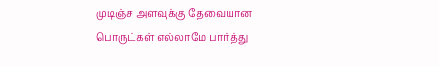முடிஞ்ச அளவுக்கு தேவையான பொருட்கள் எல்லாமே பார்த்து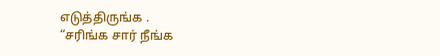எடுத்திருங்க .
“சரிங்க சார் நீங்க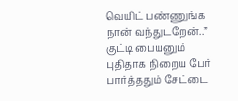வெயிட் பண்ணுங்க நான் வந்துடறேன்..”
குட்டி பையனும் புதிதாக நிறைய பேர் பார்த்ததும் சேட்டை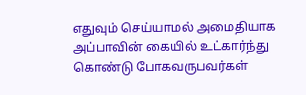எதுவும் செய்யாமல் அமைதியாக அப்பாவின் கையில் உட்கார்ந்து கொண்டு போகவருபவர்கள்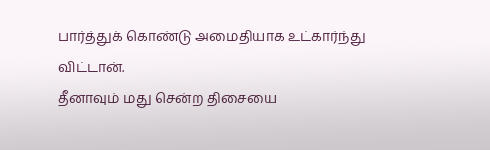பார்த்துக் கொண்டு அமைதியாக உட்கார்ந்து விட்டான்.
தீனாவும் மது சென்ற திசையை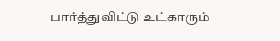பார்த்துவிட்டு உட்காரும்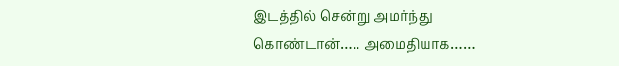இடத்தில் சென்று அமர்ந்து கொண்டான்….. அமைதியாக……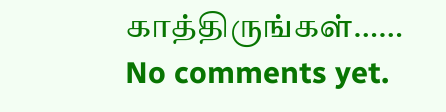காத்திருங்கள்……
No comments yet.